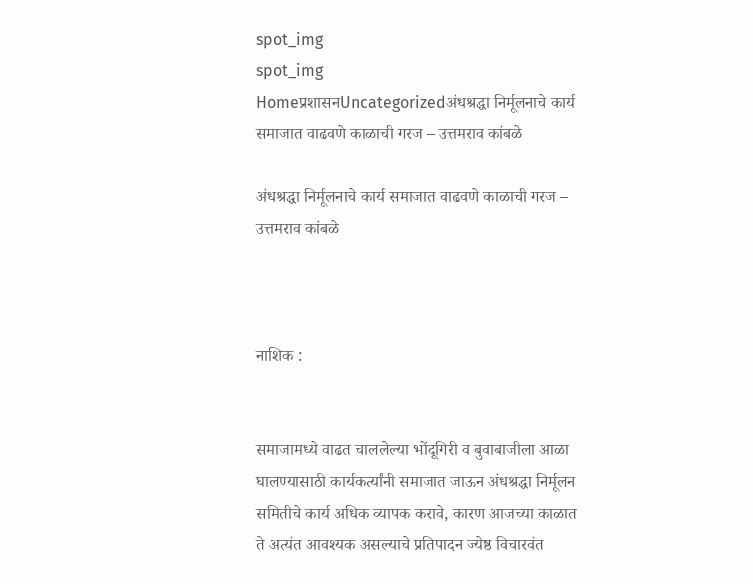spot_img
spot_img
Homeप्रशासनUncategorizedअंधश्रद्धा निर्मूलनाचे कार्य समाजात वाढवणे काळाची गरज – उत्तमराव कांबळे

अंधश्रद्धा निर्मूलनाचे कार्य समाजात वाढवणे काळाची गरज – उत्तमराव कांबळे



नाशिक :


समाजामध्ये वाढत चाललेल्या भोंदूगिरी व बुवाबाजीला आळा घालण्यासाठी कार्यकर्त्यांनी समाजात जाऊन अंधश्रद्धा निर्मूलन समितीचे कार्य अधिक व्यापक करावे, कारण आजच्या काळात ते अत्यंत आवश्यक असल्याचे प्रतिपादन ज्येष्ठ विचारवंत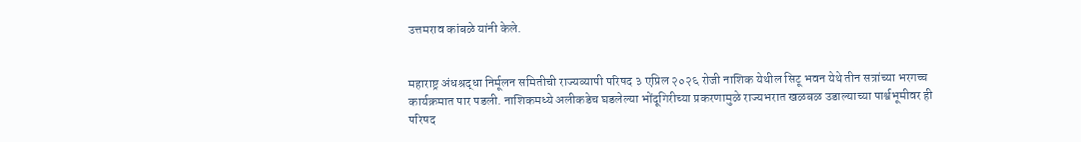उत्तमराव कांबळे यांनी केले.


महाराष्ट्र अंधश्रद्धा निर्मूलन समितीची राज्यव्यापी परिषद ३ एप्रिल २०२६ रोजी नाशिक येथील सिटू भवन येथे तीन सत्रांच्या भरगच्च कार्यक्रमात पार पडली. नाशिकमध्ये अलीकडेच घडलेल्या भोंदूगिरीच्या प्रकरणामुळे राज्यभरात खळबळ उडाल्याच्या पार्श्वभूमीवर ही परिषद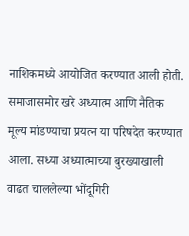नाशिकमध्ये आयोजित करण्यात आली होती. समाजासमोर खरे अध्यात्म आणि नैतिक मूल्य मांडण्याचा प्रयत्न या परिषदेत करण्यात आला. सध्या अध्यात्माच्या बुरख्याखाली वाढत चाललेल्या भोंदूगिरी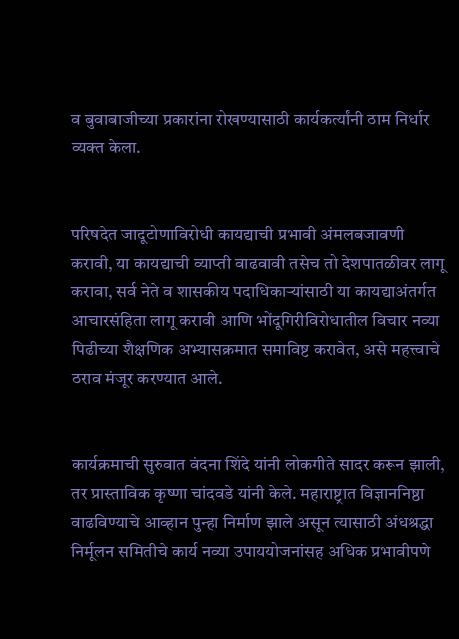व बुवाबाजीच्या प्रकारांना रोखण्यासाठी कार्यकर्त्यांनी ठाम निर्धार व्यक्त केला.


परिषदेत जादूटोणाविरोधी कायद्याची प्रभावी अंमलबजावणी करावी, या कायद्याची व्याप्ती वाढवावी तसेच तो देशपातळीवर लागू करावा, सर्व नेते व शासकीय पदाधिकाऱ्यांसाठी या कायद्याअंतर्गत आचारसंहिता लागू करावी आणि भोंदूगिरीविरोधातील विचार नव्या पिढीच्या शैक्षणिक अभ्यासक्रमात समाविष्ट करावेत, असे महत्त्वाचे ठराव मंजूर करण्यात आले.


कार्यक्रमाची सुरुवात वंदना शिंदे यांनी लोकगीते सादर करून झाली, तर प्रास्ताविक कृष्णा चांदवडे यांनी केले. महाराष्ट्रात विज्ञाननिष्ठा वाढविण्याचे आव्हान पुन्हा निर्माण झाले असून त्यासाठी अंधश्रद्धा निर्मूलन समितीचे कार्य नव्या उपाययोजनांसह अधिक प्रभावीपणे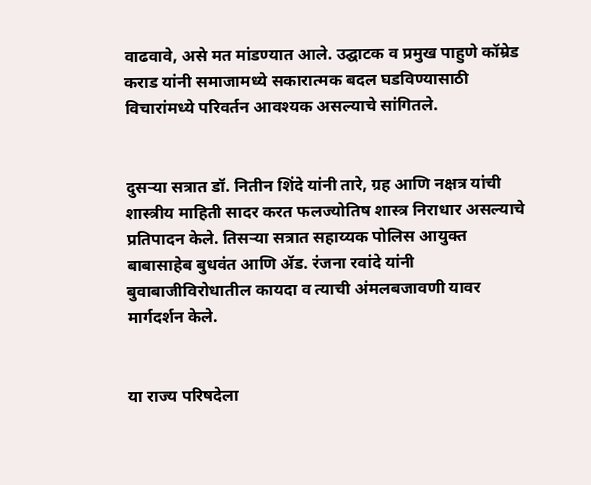वाढवावे, असे मत मांडण्यात आले. उद्घाटक व प्रमुख पाहुणे कॉम्रेड कराड यांनी समाजामध्ये सकारात्मक बदल घडविण्यासाठी विचारांमध्ये परिवर्तन आवश्यक असल्याचे सांगितले.


दुसऱ्या सत्रात डॉ. नितीन शिंदे यांनी तारे, ग्रह आणि नक्षत्र यांची शास्त्रीय माहिती सादर करत फलज्योतिष शास्त्र निराधार असल्याचे प्रतिपादन केले. तिसऱ्या सत्रात सहाय्यक पोलिस आयुक्त बाबासाहेब बुधवंत आणि ॲड. रंजना रवांदे यांनी बुवाबाजीविरोधातील कायदा व त्याची अंमलबजावणी यावर मार्गदर्शन केले.


या राज्य परिषदेला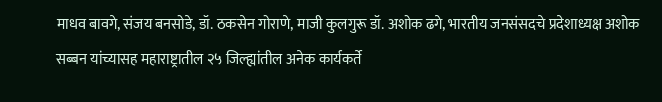माधव बावगे, संजय बनसोडे, डॉ. ठकसेन गोराणे, माजी कुलगुरू डॉ. अशोक ढगे, भारतीय जनसंसदचे प्रदेशाध्यक्ष अशोक सब्बन यांच्यासह महाराष्ट्रातील २५ जिल्ह्यांतील अनेक कार्यकर्ते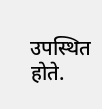उपस्थित होते.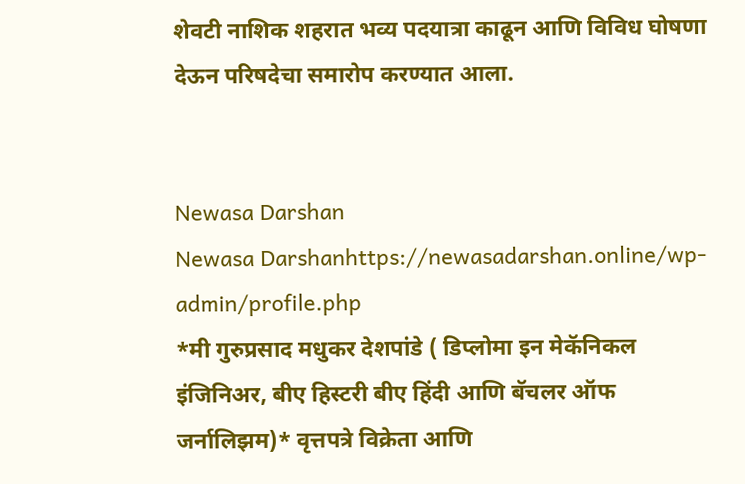शेवटी नाशिक शहरात भव्य पदयात्रा काढून आणि विविध घोषणा देऊन परिषदेचा समारोप करण्यात आला.


Newasa Darshan
Newasa Darshanhttps://newasadarshan.online/wp-admin/profile.php
*मी गुरुप्रसाद मधुकर देशपांडे ( डिप्लोमा इन मेकॅनिकल इंजिनिअर, बीए हिस्टरी बीए हिंदी आणि बॅचलर ऑफ जर्नालिझम)* वृत्तपत्रे विक्रेता आणि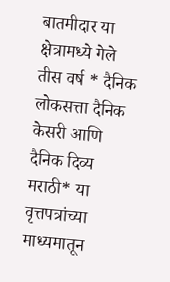बातमीदार या क्षेत्रामध्ये गेले तीस वर्ष * दैनिक लोकसत्ता दैनिक केसरी आणि दैनिक दिव्य मराठी* या वृत्तपत्रांच्या माध्यमातून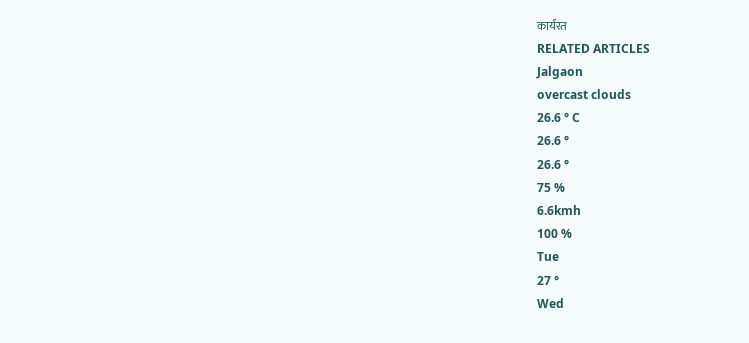कार्यरत
RELATED ARTICLES
Jalgaon
overcast clouds
26.6 ° C
26.6 °
26.6 °
75 %
6.6kmh
100 %
Tue
27 °
Wed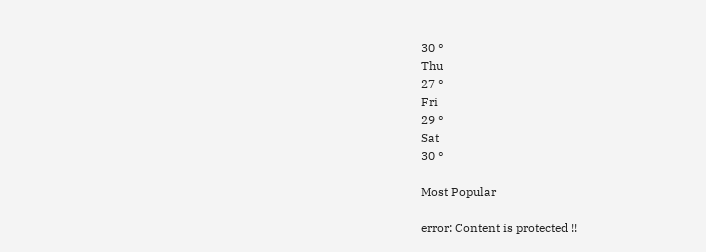30 °
Thu
27 °
Fri
29 °
Sat
30 °

Most Popular

error: Content is protected !!